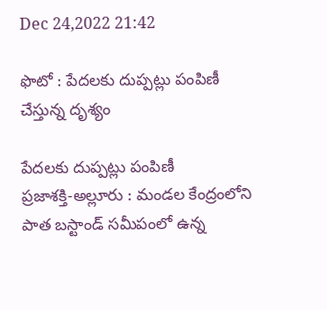Dec 24,2022 21:42

ఫొటో : పేదలకు దుప్పట్లు పంపిణీ చేస్తున్న దృశ్యం

పేదలకు దుప్పట్లు పంపిణీ
ప్రజాశక్తి-అల్లూరు : మండల కేంద్రంలోని పాత బస్టాండ్‌ సమీపంలో ఉన్న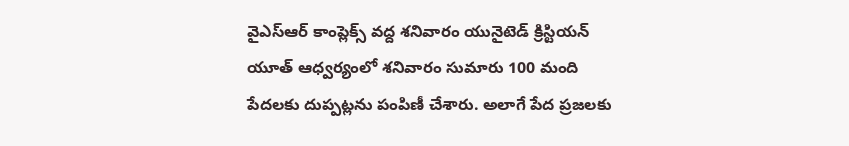వైఎస్‌ఆర్‌ కాంప్లెక్స్‌ వద్ద శనివారం యునైటెడ్‌ క్రిస్టియన్‌ యూత్‌ ఆధ్వర్యంలో శనివారం సుమారు 100 మంది పేదలకు దుప్పట్లను పంపిణీ చేశారు. అలాగే పేద ప్రజలకు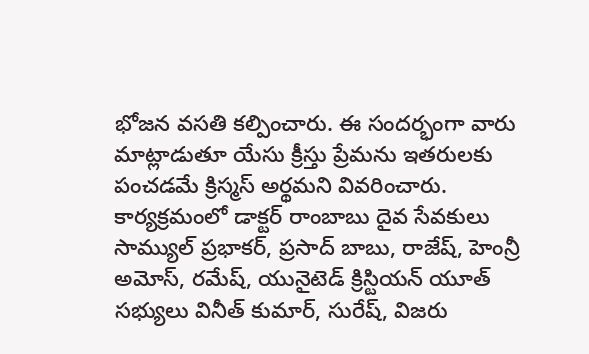భోజన వసతి కల్పించారు. ఈ సందర్భంగా వారు మాట్లాడుతూ యేసు క్రీస్తు ప్రేమను ఇతరులకు పంచడమే క్రిస్మస్‌ అర్థమని వివరించారు.
కార్యక్రమంలో డాక్టర్‌ రాంబాబు దైవ సేవకులు సామ్యుల్‌ ప్రభాకర్‌, ప్రసాద్‌ బాబు, రాజేష్‌, హెంన్రీ అమోస్‌, రమేష్‌, యునైటెడ్‌ క్రిస్టియన్‌ యూత్‌ సభ్యులు వినీత్‌ కుమార్‌, సురేష్‌, విజరు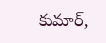కుమార్‌,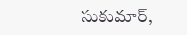సుకుమార్‌,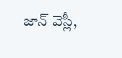జాన్‌ వెస్లీ,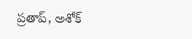ప్రతాప్‌, అశోక్‌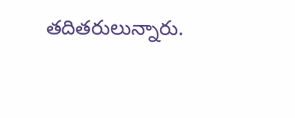తదితరులున్నారు.